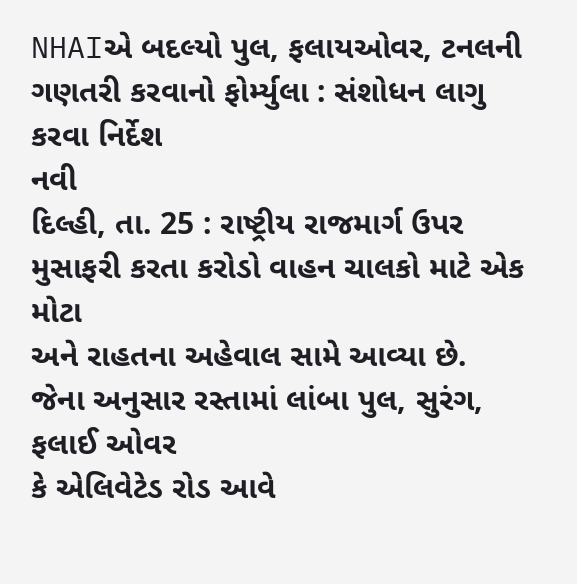NHAIએ બદલ્યો પુલ, ફલાયઓવર, ટનલની ગણતરી કરવાનો ફોર્મ્યુલા : સંશોધન લાગુ કરવા નિર્દેશ
નવી
દિલ્હી, તા. 25 : રાષ્ટ્રીય રાજમાર્ગ ઉપર મુસાફરી કરતા કરોડો વાહન ચાલકો માટે એક મોટા
અને રાહતના અહેવાલ સામે આવ્યા છે. જેના અનુસાર રસ્તામાં લાંબા પુલ, સુરંગ, ફલાઈ ઓવર
કે એલિવેટેડ રોડ આવે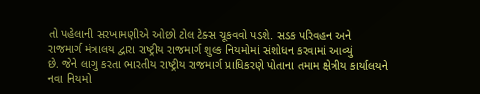તો પહેલાની સરખામણીએ ઓછો ટોલ ટેક્સ ચૂકવવો પડશે. સડક પરિવહન અને
રાજમાર્ગ મંત્રાલય દ્વારા રાષ્ટ્રીય રાજમાર્ગ શુલ્ક નિયમોમાં સંશોધન કરવામાં આવ્યું
છે. જેને લાગુ કરતા ભારતીય રાષ્ટ્રીય રાજમાર્ગ પ્રાધિકરણે પોતાના તમામ ક્ષેત્રીય કાર્યાલયને
નવા નિયમો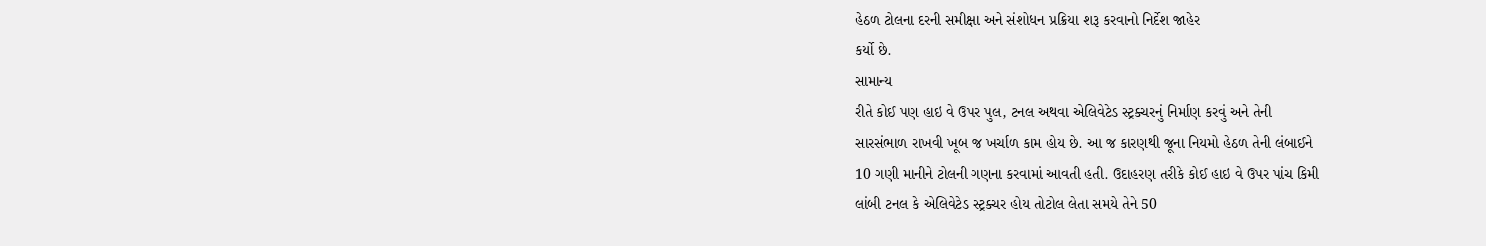હેઠળ ટોલના દરની સમીક્ષા અને સંશોધન પ્રક્રિયા શરૂ કરવાનો નિર્દેશ જાહેર
કર્યો છે.
સામાન્ય
રીતે કોઈ પણ હાઇ વે ઉપર પુલ, ટનલ અથવા એલિવેટેડ સ્ટ્રક્ચરનું નિર્માણ કરવું અને તેની
સારસંભાળ રાખવી ખૂબ જ ખર્ચાળ કામ હોય છે. આ જ કારણથી જૂના નિયમો હેઠળ તેની લંબાઈને
10 ગણી માનીને ટોલની ગણના કરવામાં આવતી હતી. ઉદાહરણ તરીકે કોઈ હાઇ વે ઉપર પાંચ કિમી
લાંબી ટનલ કે એલિવેટેડ સ્ટ્રક્ચર હોય તોટોલ લેતા સમયે તેને 50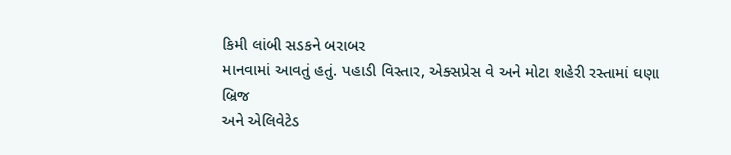કિમી લાંબી સડકને બરાબર
માનવામાં આવતું હતું. પહાડી વિસ્તાર, એક્સપ્રેસ વે અને મોટા શહેરી રસ્તામાં ઘણા બ્રિજ
અને એલિવેટેડ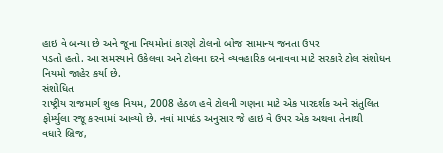હાઇ વે બન્યા છે અને જૂના નિયમોનાં કારણે ટોલનો બોજ સામાન્ય જનતા ઉપર
પડતો હતો. આ સમસ્યાને ઉકેલવા અને ટોલના દરને વ્યવહારિક બનાવવા માટે સરકારે ટોલ સંશોધન
નિયમો જાહેર કર્યા છે.
સંશોધિત
રાષ્ટ્રીય રાજમાર્ગ શુલ્ક નિયમ, 2008 હેઠળ હવે ટોલની ગણના માટે એક પારદર્શક અને સંતુલિત
ફોર્મ્યુલા રજૂ કરવામાં આવ્યો છે. નવાં માપદંડ અનુસાર જે હાઇ વે ઉપર એક અથવા તેનાથી
વધારે બ્રિજ,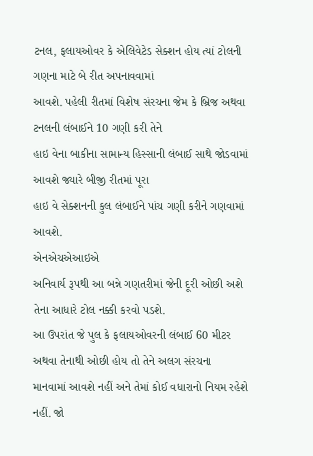ટનલ, ફલાયઓવર કે એલિવેટેડ સેક્શન હોય ત્યાં ટોલની ગણના માટે બે રીત અપનાવવામાં
આવશે. પહેલી રીતમાં વિશેષ સંરચના જેમ કે બ્રિજ અથવા ટનલની લંબાઈને 10 ગણી કરી તેને
હાઇ વેના બાકીના સામાન્ય હિસ્સાની લંબાઈ સાથે જોડવામાં આવશે જ્યારે બીજી રીતમાં પૂરા
હાઇ વે સેક્શનની કુલ લંબાઈને પાંચ ગણી કરીને ગણવામાં આવશે.
એનએચએઆઇએ
અનિવાર્ય રૂપથી આ બન્ને ગણતરીમાં જેની દૂરી ઓછી અશે તેના આધારે ટોલ નક્કી કરવો પડશે.
આ ઉપરાંત જે પુલ કે ફલાયઓવરની લંબાઈ 60 મીટર અથવા તેનાથી ઓછી હોય તો તેને અલગ સંરચના
માનવામાં આવશે નહીં અને તેમાં કોઈ વધારાનો નિયમ રહેશે નહીં. જો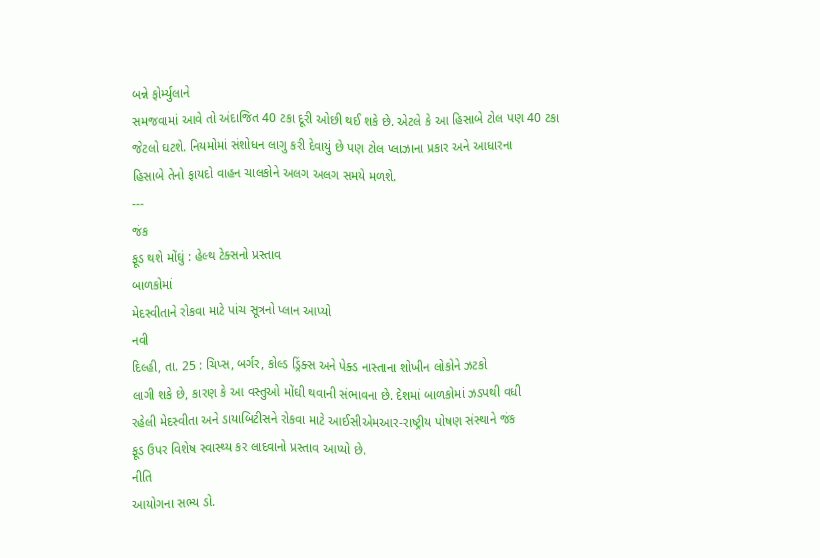બન્ને ફોર્મ્યુલાને
સમજવામાં આવે તો અંદાજિત 40 ટકા દૂરી ઓછી થઈ શકે છે. એટલે કે આ હિસાબે ટોલ પણ 40 ટકા
જેટલો ઘટશે. નિયમોમાં સંશોધન લાગુ કરી દેવાયું છે પણ ટોલ પ્લાઝાના પ્રકાર અને આધારના
હિસાબે તેનો ફાયદો વાહન ચાલકોને અલગ અલગ સમયે મળશે.
---
જંક
ફૂડ થશે મોંઘું : હેલ્થ ટેક્સનો પ્રસ્તાવ
બાળકોમાં
મેદસ્વીતાને રોકવા માટે પાંચ સૂત્રનો પ્લાન આપ્યો
નવી
દિલ્હી, તા. 25 : ચિપ્સ, બર્ગર, કોલ્ડ ડ્રિંક્સ અને પેક્ડ નાસ્તાના શોખીન લોકોને ઝટકો
લાગી શકે છે, કારણ કે આ વસ્તુઓ મોંઘી થવાની સંભાવના છે. દેશમાં બાળકોમાં ઝડપથી વધી
રહેલી મેદસ્વીતા અને ડાયાબિટીસને રોકવા માટે આઈસીએમઆર-રાષ્ટ્રીય પોષણ સંસ્થાને જંક
ફૂડ ઉપર વિશેષ સ્વાસ્થ્ય કર લાદવાનો પ્રસ્તાવ આપ્યો છે.
નીતિ
આયોગના સભ્ય ડો.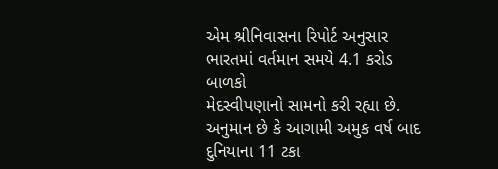એમ શ્રીનિવાસના રિપોર્ટ અનુસાર ભારતમાં વર્તમાન સમયે 4.1 કરોડ બાળકો
મેદસ્વીપણાનો સામનો કરી રહ્યા છે. અનુમાન છે કે આગામી અમુક વર્ષ બાદ દુનિયાના 11 ટકા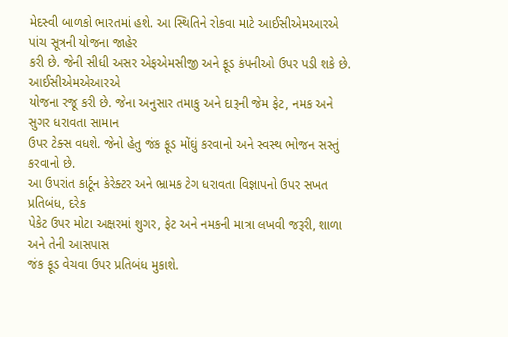મેદસ્વી બાળકો ભારતમાં હશે. આ સ્થિતિને રોકવા માટે આઈસીએમઆરએ પાંચ સૂત્રની યોજના જાહેર
કરી છે. જેની સીધી અસર એફએમસીજી અને ફૂડ કંપનીઓ ઉપર પડી શકે છે.
આઈસીએમએઆરએ
યોજના રજૂ કરી છે. જેના અનુસાર તમાકુ અને દારૂની જેમ ફેટ, નમક અને સુગર ધરાવતા સામાન
ઉપર ટેક્સ વધશે. જેનો હેતુ જંક ફૂડ મોંઘું કરવાનો અને સ્વસ્થ ભોજન સસ્તું કરવાનો છે.
આ ઉપરાંત કાર્ટૂન કેરેક્ટર અને ભ્રામક ટેગ ધરાવતા વિજ્ઞાપનો ઉપર સખત પ્રતિબંધ, દરેક
પેકેટ ઉપર મોટા અક્ષરમાં શુગર, ફેટ અને નમકની માત્રા લખવી જરૂરી, શાળા અને તેની આસપાસ
જંક ફૂડ વેચવા ઉપર પ્રતિબંધ મુકાશે.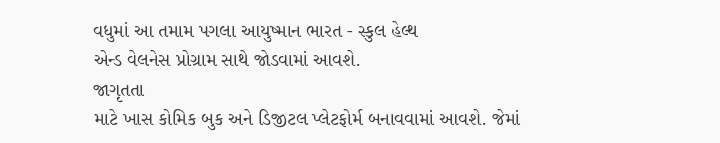વધુમાં આ તમામ પગલા આયુષ્માન ભારત - સ્કુલ હેલ્થ
એન્ડ વેલનેસ પ્રોગ્રામ સાથે જોડવામાં આવશે.
જાગૃતતા
માટે ખાસ કોમિક બુક અને ડિજીટલ પ્લેટફોર્મ બનાવવામાં આવશે. જેમાં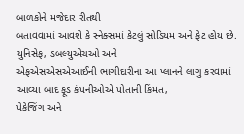બાળકોને મજેદાર રીતથી
બતાવવામાં આવશે કે સ્નેક્સમાં કેટલું સોડિયમ અને ફેટ હોય છે. યુનિસેફ, ડબલ્યુએચઓ અને
એફએસએસએઆઈની ભાગીદારીના આ પ્લાનને લાગુ કરવામાં આવ્યા બાદ ફૂડ કંપનીઓએ પોતાની કિંમત,
પેકેજિંગ અને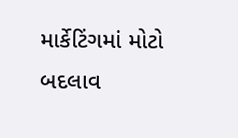માર્કેટિંગમાં મોટો બદલાવ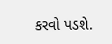કરવો પડશે.